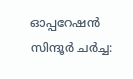ഓപ്പറേഷൻ സിന്ദൂർ ചർച്ച: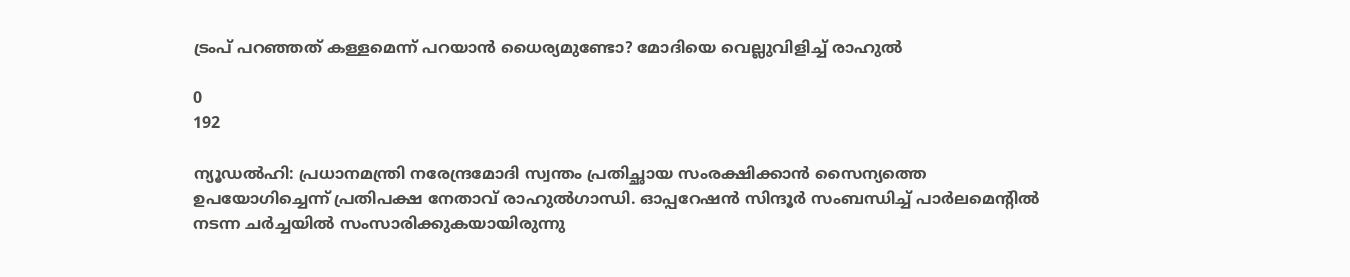ട്രംപ് പറഞ്ഞത് കള്ളമെന്ന് പറയാൻ ധൈര്യമുണ്ടോ? മോദിയെ വെല്ലുവിളിച്ച് രാഹുൽ

0
192

ന്യൂഡൽഹി: പ്രധാനമന്ത്രി നരേന്ദ്രമോദി സ്വന്തം പ്രതിച്ഛായ സംരക്ഷിക്കാന്‍ സൈന്യത്തെ ഉപയോഗിച്ചെന്ന് പ്രതിപക്ഷ നേതാവ് രാഹുൽഗാന്ധി. ഓപ്പറേഷൻ സിന്ദൂർ സംബന്ധിച്ച് പാർലമെന്റിൽ നടന്ന ചർച്ചയിൽ സംസാരിക്കുകയായിരുന്നു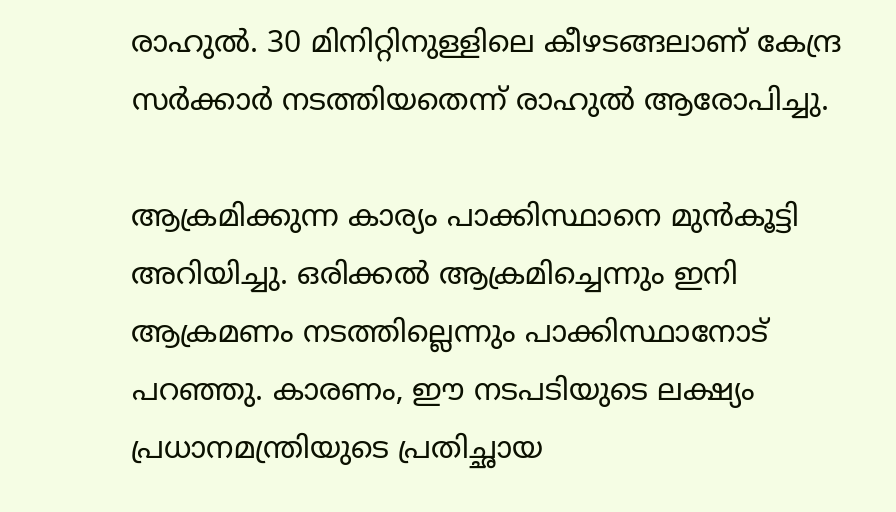രാഹുൽ. 30 മിനിറ്റിനുള്ളിലെ കീഴടങ്ങലാണ് കേന്ദ്ര സർക്കാർ നടത്തിയതെന്ന് രാഹുൽ ആരോപിച്ചു.

ആക്രമിക്കുന്ന കാര്യം പാക്കിസ്ഥാനെ മുൻകൂട്ടി അറിയിച്ചു. ഒരിക്കൽ ആക്രമിച്ചെന്നും ഇനി ആക്രമണം നടത്തില്ലെന്നും പാക്കിസ്ഥാനോട് പറഞ്ഞു. കാരണം, ഈ നടപടിയുടെ ലക്ഷ്യം പ്രധാനമന്ത്രിയുടെ പ്രതിച്ഛായ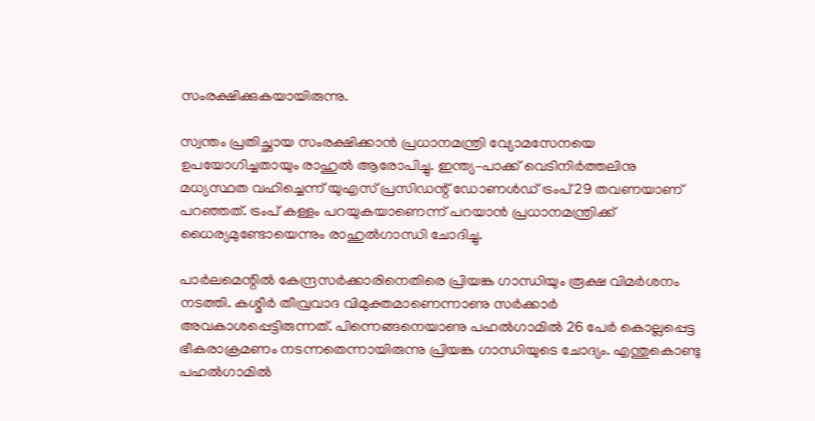സംരക്ഷിക്കുകയായിരുന്നു.

സ്വന്തം പ്രതിച്ഛായ സംരക്ഷിക്കാൻ പ്രധാനമന്ത്രി വ്യോമസേനയെ ഉപയോഗിച്ചതായും രാഹുൽ ആരോപിച്ചു. ഇന്ത്യ–പാക്ക് വെടിനിർത്തലിനു മധ്യസ്ഥത വഹിച്ചെന്ന് യുഎസ് പ്രസിഡന്റ് ഡോണൾഡ് ട്രംപ് 29 തവണയാണ് പറഞ്ഞത്. ട്രംപ് കള്ളം പറയുകയാണെന്ന് പറയാൻ പ്രധാനമന്ത്രിക്ക് ധൈര്യമുണ്ടോയെന്നും രാഹുൽഗാന്ധി ചോദിച്ചു.

പാർലമെന്റിൽ കേന്ദ്രസർക്കാരിനെതിരെ പ്രിയങ്ക ഗാന്ധിയും രൂക്ഷ വിമർശനം നടത്തി. കശ്മീർ തീവ്രവാദ വിമുക്തമാണെന്നാണു സർക്കാർ അവകാശപ്പെട്ടിരുന്നത്. പിന്നെങ്ങനെയാണു പഹൽഗാമിൽ 26 പേർ കൊല്ലപ്പെട്ട ഭീകരാക്രമണം നടന്നതെന്നായിരുന്നു പ്രിയങ്ക ഗാന്ധിയുടെ ചോദ്യം. എന്തുകൊണ്ടു പഹൽഗാമിൽ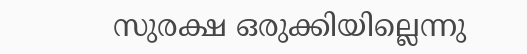സുരക്ഷ ഒരുക്കിയില്ലെന്നു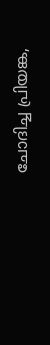ചോദിച്ച പ്രിയങ്ക,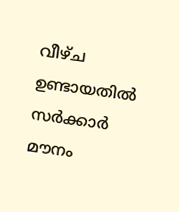വീഴ്ച ഉണ്ടായതിൽ സർക്കാർ മൗനം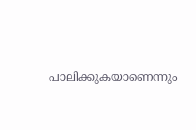പാലിക്കുകയാണെന്നും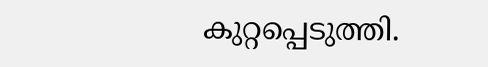കുറ്റപ്പെടുത്തി.